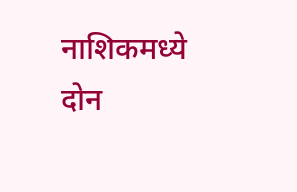नाशिकमध्ये दोन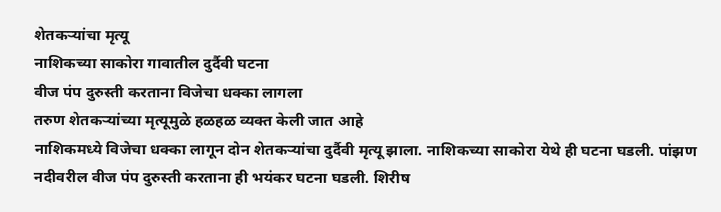शेतकऱ्यांचा मृत्यू
नाशिकच्या साकोरा गावातील दुर्दैवी घटना
वीज पंप दुरुस्ती करताना विजेचा धक्का लागला
तरुण शेतकऱ्यांच्या मृत्यूमुळे हळहळ व्यक्त केली जात आहे
नाशिकमध्ये विजेचा धक्का लागून दोन शेतकऱ्यांचा दुर्दैवी मृत्यू झाला. नाशिकच्या साकोरा येथे ही घटना घडली. पांझण नदीवरील वीज पंप दुरुस्ती करताना ही भयंकर घटना घडली. शिरीष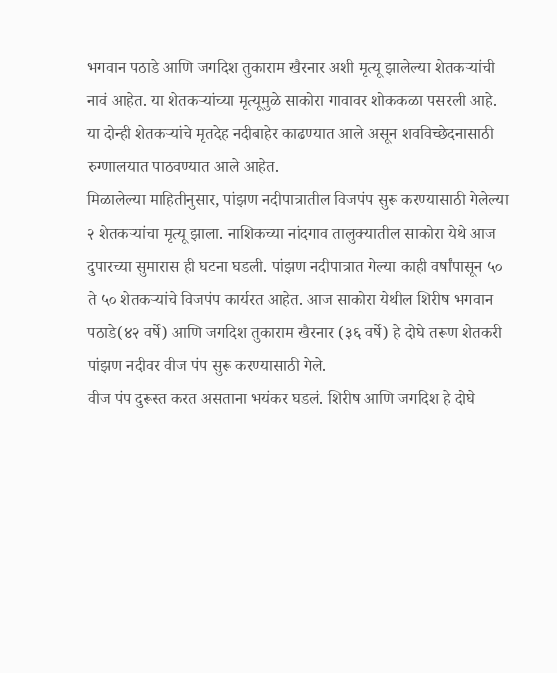भगवान पठाडे आणि जगदिश तुकाराम खैरनार अशी मृत्यू झालेल्या शेतकऱ्यांची नावं आहेत. या शेतकऱ्यांच्या मृत्यूमुळे साकोरा गावावर शोककळा पसरली आहे. या दोन्ही शेतकऱ्यांचे मृतदेह नदीबाहेर काढण्यात आले असून शवविच्छेदनासाठी रुग्णालयात पाठवण्यात आले आहेत.
मिळालेल्या माहितीनुसार, पांझण नदीपात्रातील विजपंप सुरू करण्यासाठी गेलेल्या २ शेतकऱ्यांचा मृत्यू झाला. नाशिकच्या नांदगाव तालुक्यातील साकोरा येथे आज दुपारच्या सुमारास ही घटना घडली. पांझण नदीपात्रात गेल्या काही वर्षांपासून ५० ते ५० शेतकऱ्यांचे विजपंप कार्यरत आहेत. आज साकोरा येथील शिरीष भगवान पठाडे(४२ वर्षे) आणि जगदिश तुकाराम खैरनार (३६ वर्षे) हे दोघे तरूण शेतकरी पांझण नदीवर वीज पंप सुरू करण्यासाठी गेले.
वीज पंप दुरूस्त करत असताना भयंकर घडलं. शिरीष आणि जगदिश हे दोघे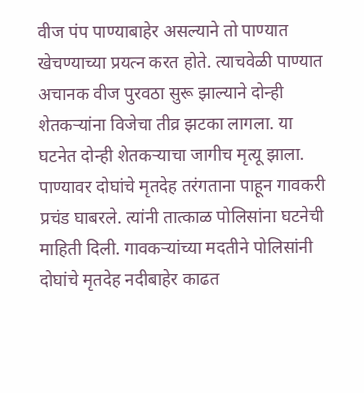वीज पंप पाण्याबाहेर असल्याने तो पाण्यात खेचण्याच्या प्रयत्न करत होते. त्याचवेळी पाण्यात अचानक वीज पुरवठा सुरू झाल्याने दोन्ही शेतकऱ्यांना विजेचा तीव्र झटका लागला. या घटनेत दोन्ही शेतकऱ्याचा जागीच मृत्यू झाला.
पाण्यावर दोघांचे मृतदेह तरंगताना पाहून गावकरी प्रचंड घाबरले. त्यांनी तात्काळ पोलिसांना घटनेची माहिती दिली. गावकऱ्यांच्या मदतीने पोलिसांनी दोघांचे मृतदेह नदीबाहेर काढत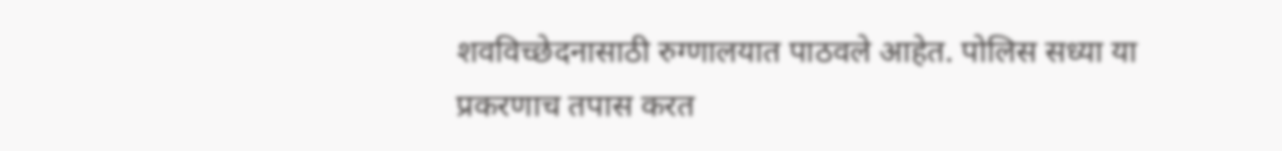शवविच्छेदनासाठी रुग्णालयात पाठवले आहेत. पोलिस सध्या या प्रकरणाच तपास करत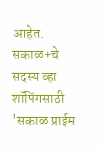आहेत.
सकाळ+चे सदस्य व्हा
शॉपिंगसाठी 'सकाळ प्राईम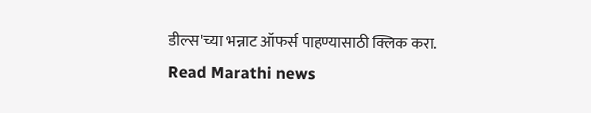डील्स'च्या भन्नाट ऑफर्स पाहण्यासाठी क्लिक करा.
Read Marathi news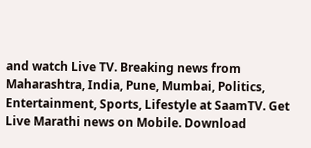and watch Live TV. Breaking news from Maharashtra, India, Pune, Mumbai, Politics, Entertainment, Sports, Lifestyle at SaamTV. Get Live Marathi news on Mobile. Download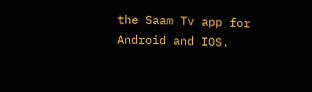the Saam Tv app for Android and IOS.